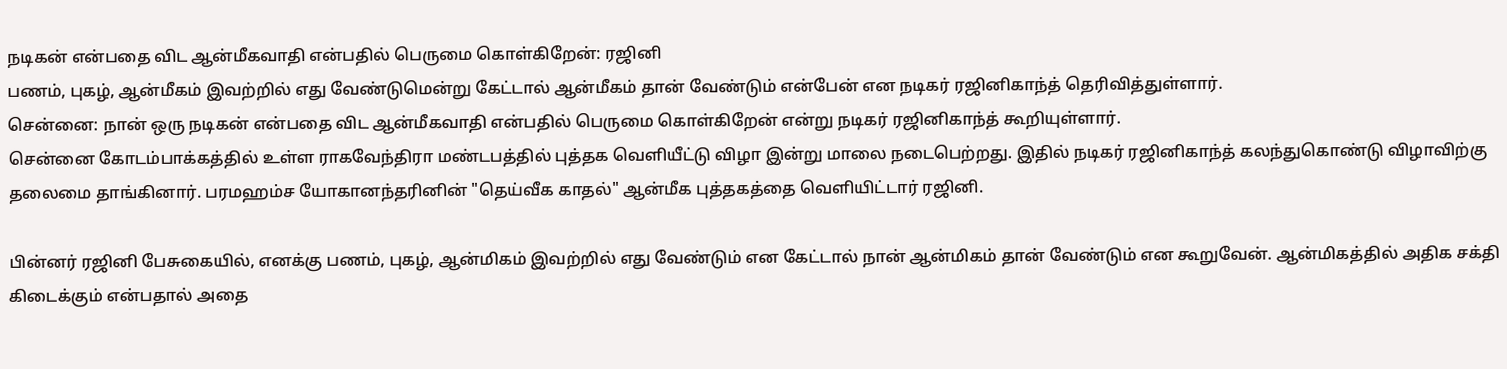நடிகன் என்பதை விட ஆன்மீகவாதி என்பதில் பெருமை கொள்கிறேன்: ரஜினி
பணம், புகழ், ஆன்மீகம் இவற்றில் எது வேண்டுமென்று கேட்டால் ஆன்மீகம் தான் வேண்டும் என்பேன் என நடிகர் ரஜினிகாந்த் தெரிவித்துள்ளார்.
சென்னை: நான் ஒரு நடிகன் என்பதை விட ஆன்மீகவாதி என்பதில் பெருமை கொள்கிறேன் என்று நடிகர் ரஜினிகாந்த் கூறியுள்ளார்.
சென்னை கோடம்பாக்கத்தில் உள்ள ராகவேந்திரா மண்டபத்தில் புத்தக வெளியீட்டு விழா இன்று மாலை நடைபெற்றது. இதில் நடிகர் ரஜினிகாந்த் கலந்துகொண்டு விழாவிற்கு தலைமை தாங்கினார். பரமஹம்ச யோகானந்தரினின் "தெய்வீக காதல்" ஆன்மீக புத்தகத்தை வெளியிட்டார் ரஜினி.

பின்னர் ரஜினி பேசுகையில், எனக்கு பணம், புகழ், ஆன்மிகம் இவற்றில் எது வேண்டும் என கேட்டால் நான் ஆன்மிகம் தான் வேண்டும் என கூறுவேன். ஆன்மிகத்தில் அதிக சக்தி கிடைக்கும் என்பதால் அதை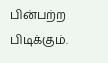பின்பற்ற பிடிக்கும்.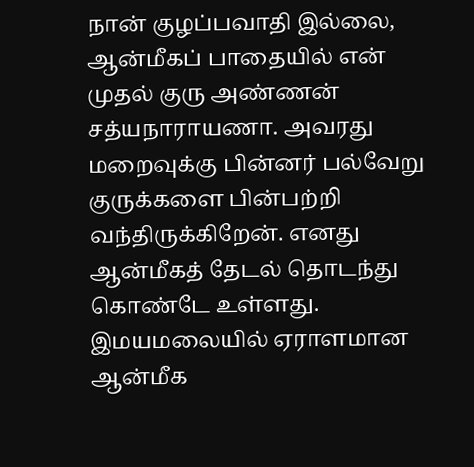நான் குழப்பவாதி இல்லை, ஆன்மீகப் பாதையில் என் முதல் குரு அண்ணன் சத்யநாராயணா. அவரது மறைவுக்கு பின்னர் பல்வேறு குருக்களை பின்பற்றி வந்திருக்கிறேன். எனது ஆன்மீகத் தேடல் தொடந்து கொண்டே உள்ளது. இமயமலையில் ஏராளமான ஆன்மீக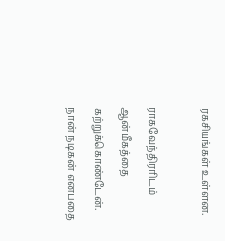ரகசியங்கள் உள்ளன.

ராகவேந்திரரிடம் ஆன்மீகத்தை கற்றுக்கொண்டேன். நான் நடிகன் எனபதை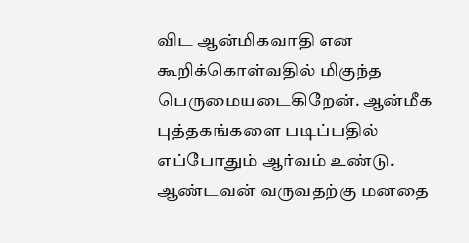விட ஆன்மிகவாதி என கூறிக்கொள்வதில் மிகுந்த பெருமையடைகிறேன். ஆன்மீக புத்தகங்களை படிப்பதில் எப்போதும் ஆர்வம் உண்டு. ஆண்டவன் வருவதற்கு மனதை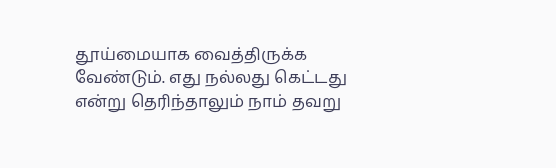தூய்மையாக வைத்திருக்க வேண்டும். எது நல்லது கெட்டது என்று தெரிந்தாலும் நாம் தவறு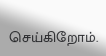செய்கிறோம்.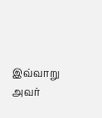இவ்வாறு அவர்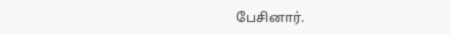பேசினார்.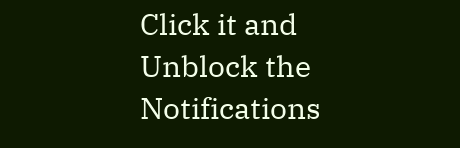Click it and Unblock the Notifications